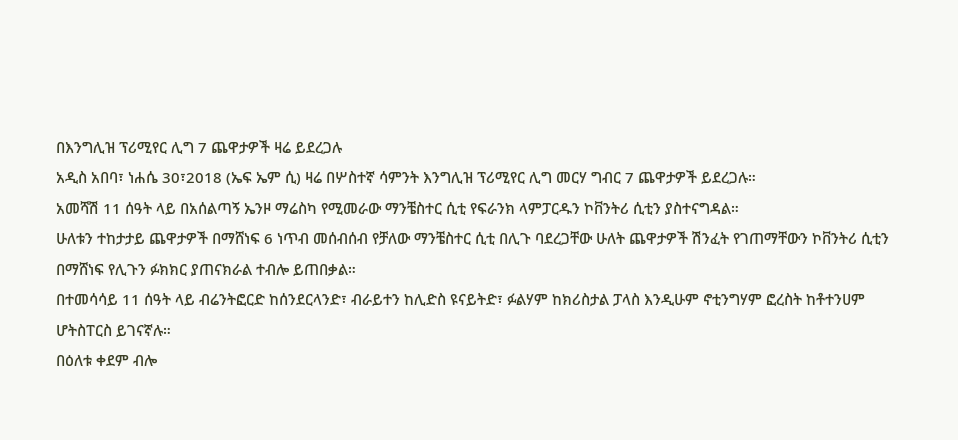በእንግሊዝ ፕሪሚየር ሊግ 7 ጨዋታዎች ዛሬ ይደረጋሉ
አዲስ አበባ፣ ነሐሴ 30፣2018 (ኤፍ ኤም ሲ) ዛሬ በሦስተኛ ሳምንት እንግሊዝ ፕሪሚየር ሊግ መርሃ ግብር 7 ጨዋታዎች ይደረጋሉ።
አመሻሽ 11 ሰዓት ላይ በአሰልጣኝ ኤንዞ ማሬስካ የሚመራው ማንቼስተር ሲቲ የፍራንክ ላምፓርዱን ኮቨንትሪ ሲቲን ያስተናግዳል።
ሁለቱን ተከታታይ ጨዋታዎች በማሸነፍ 6 ነጥብ መሰብሰብ የቻለው ማንቼስተር ሲቲ በሊጉ ባደረጋቸው ሁለት ጨዋታዎች ሽንፈት የገጠማቸውን ኮቨንትሪ ሲቲን በማሸነፍ የሊጉን ፉክክር ያጠናክራል ተብሎ ይጠበቃል።
በተመሳሳይ 11 ሰዓት ላይ ብሬንትፎርድ ከሰንደርላንድ፣ ብራይተን ከሊድስ ዩናይትድ፣ ፉልሃም ከክሪስታል ፓላስ እንዲሁም ኖቲንግሃም ፎረስት ከቶተንሀም ሆትስፐርስ ይገናኛሉ።
በዕለቱ ቀደም ብሎ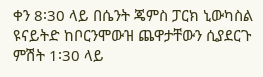ቀን 8፡30 ላይ በሴንት ጄምስ ፓርክ ኒውካስል ዩናይትድ ከቦርንሞውዝ ጨዋታቸውን ሲያደርጉ ምሽት 1፡30 ላይ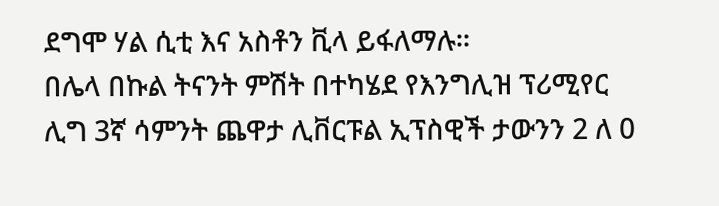ደግሞ ሃል ሲቲ እና አስቶን ቪላ ይፋለማሉ።
በሌላ በኩል ትናንት ምሽት በተካሄደ የእንግሊዝ ፕሪሚየር ሊግ 3ኛ ሳምንት ጨዋታ ሊቨርፑል ኢፕስዊች ታውንን 2 ለ 0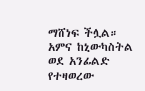ማሸነፍ ችሏል። አምና ከኒውካስትል ወደ አንፊልድ የተዛወረው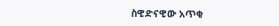ስዊድናዊው አጥቂ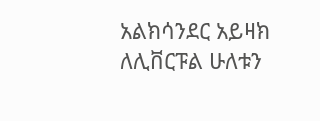አልክሳንደር አይዛክ ለሊቨርፑል ሁለቱን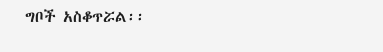ግቦች አስቆጥሯል፡፡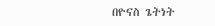በዮናስ ጌትነት